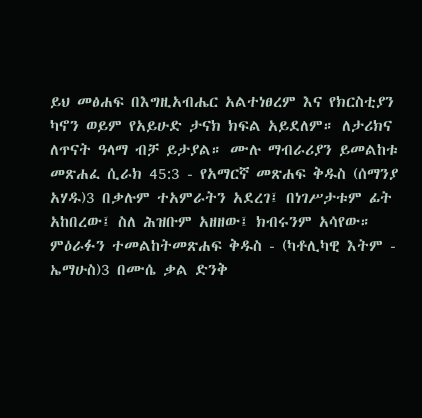ይህ መፅሐፍ በእግዚአብሔር አልተነፀረም እና የክርስቲያን ካኖን ወይም የአይሁድ ታናክ ክፍል አይደለም። ለታሪክና ለጥናት ዓላማ ብቻ ይታያል። ሙሉ ማብራሪያን ይመልከቱ መጽሐፈ ሲራክ 45:3 - የአማርኛ መጽሐፍ ቅዱስ (ሰማንያ አሃዱ)3 በቃሉም ተአምራትን አደረገ፤ በነገሥታቱም ፊት አከበረው፤ ስለ ሕዝቡም አዘዘው፤ ክብሩንም አሳየው። ምዕራፉን ተመልከትመጽሐፍ ቅዱስ - (ካቶሊካዊ እትም - ኤማሁስ)3 በሙሴ ቃል ድንቅ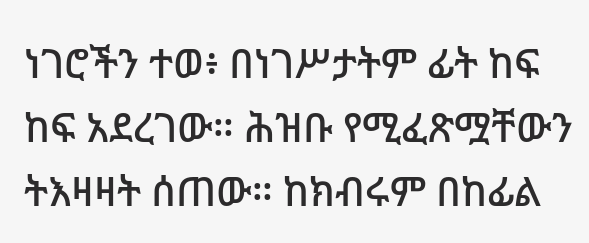ነገሮችን ተወ፥ በነገሥታትም ፊት ከፍ ከፍ አደረገው። ሕዝቡ የሚፈጽሟቸውን ትእዛዛት ሰጠው። ከክብሩም በከፊል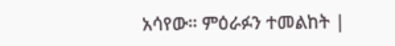አሳየው። ምዕራፉን ተመልከት |